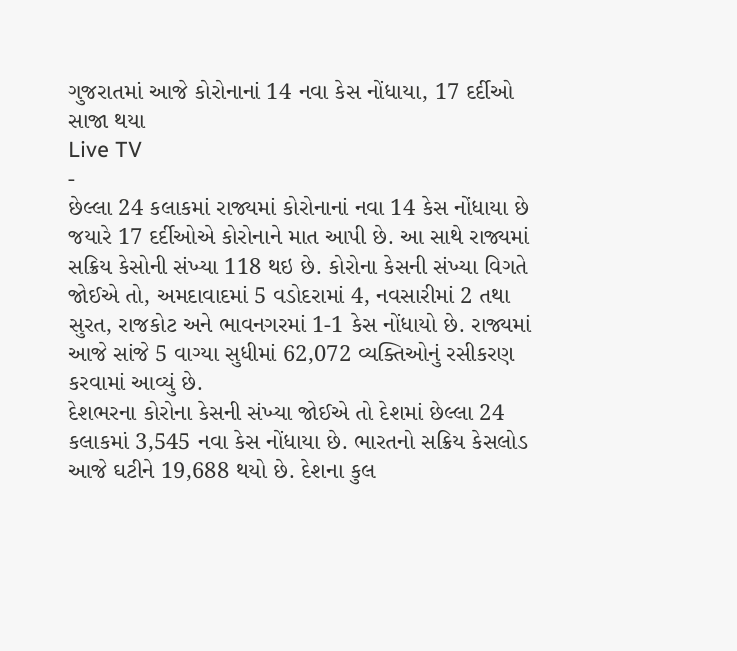ગુજરાતમાં આજે કોરોનાનાં 14 નવા કેસ નોંધાયા, 17 દર્દીઓ સાજા થયા
Live TV
-
છેલ્લા 24 કલાકમાં રાજ્યમાં કોરોનાનાં નવા 14 કેસ નોંધાયા છે જયારે 17 દર્દીઓએ કોરોનાને માત આપી છે. આ સાથે રાજ્યમાં સક્રિય કેસોની સંખ્યા 118 થઇ છે. કોરોના કેસની સંખ્યા વિગતે જોઈએ તો, અમદાવાદમાં 5 વડોદરામાં 4, નવસારીમાં 2 તથા સુરત, રાજકોટ અને ભાવનગરમાં 1-1 કેસ નોંધાયો છે. રાજ્યમાં આજે સાંજે 5 વાગ્યા સુધીમાં 62,072 વ્યક્તિઓનું રસીકરણ કરવામાં આવ્યું છે.
દેશભરના કોરોના કેસની સંખ્યા જોઈએ તો દેશમાં છેલ્લા 24 કલાકમાં 3,545 નવા કેસ નોંધાયા છે. ભારતનો સક્રિય કેસલોડ આજે ઘટીને 19,688 થયો છે. દેશના કુલ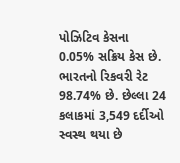પોઝિટિવ કેસના 0.05% સક્રિય કેસ છે. ભારતનો રિકવરી રેટ 98.74% છે. છેલ્લા 24 કલાકમાં 3,549 દર્દીઓ સ્વસ્થ થયા છે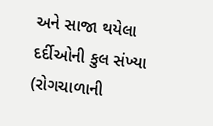અને સાજા થયેલા દર્દીઓની કુલ સંખ્યા (રોગચાળાની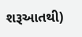શરૂઆતથી)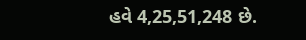હવે 4,25,51,248 છે.